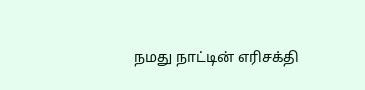நமது நாட்டின் எரிசக்தி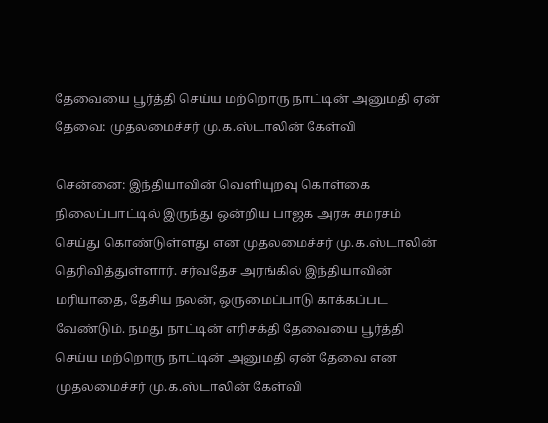தேவையை பூர்த்தி செய்ய மற்றொரு நாட்டின் அனுமதி ஏன் தேவை: முதலமைச்சர் மு.க.ஸ்டாலின் கேள்வி

சென்னை: இந்தியாவின் வெளியுறவு கொள்கை நிலைப்பாட்டில் இருந்து ஒன்றிய பாஜக அரசு சமரசம் செய்து கொண்டுள்ளது என முதலமைச்சர் மு.க.ஸ்டாலின் தெரிவித்துள்ளார். சர்வதேச அரங்கில் இந்தியாவின் மரியாதை, தேசிய நலன், ஒருமைப்பாடு காக்கப்பட வேண்டும். நமது நாட்டின் எரிசக்தி தேவையை பூர்த்தி செய்ய மற்றொரு நாட்டின் அனுமதி ஏன் தேவை என முதலமைச்சர் மு.க.ஸ்டாலின் கேள்வி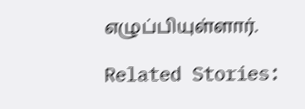எழுப்பியுள்ளார்.

Related Stories: